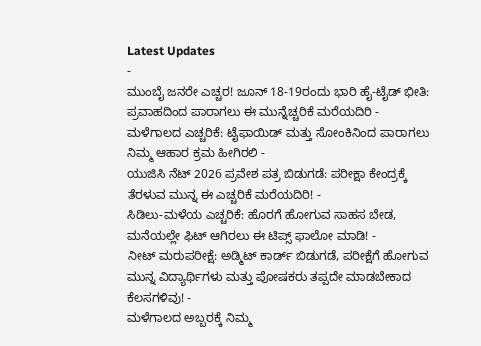Latest Updates
-
ಮುಂಬೈ ಜನರೇ ಎಚ್ಚರ! ಜೂನ್ 18-19ರಂದು ಭಾರಿ ಹೈ-ಟೈಡ್ ಭೀತಿ: ಪ್ರವಾಹದಿಂದ ಪಾರಾಗಲು ಈ ಮುನ್ನೆಚ್ಚರಿಕೆ ಮರೆಯದಿರಿ -
ಮಳೆಗಾಲದ ಎಚ್ಚರಿಕೆ: ಟೈಫಾಯಿಡ್ ಮತ್ತು ಸೋಂಕಿನಿಂದ ಪಾರಾಗಲು ನಿಮ್ಮ ಆಹಾರ ಕ್ರಮ ಹೀಗಿರಲಿ -
ಯುಜಿಸಿ ನೆಟ್ 2026 ಪ್ರವೇಶ ಪತ್ರ ಬಿಡುಗಡೆ: ಪರೀಕ್ಷಾ ಕೇಂದ್ರಕ್ಕೆ ತೆರಳುವ ಮುನ್ನ ಈ ಎಚ್ಚರಿಕೆ ಮರೆಯದಿರಿ! -
ಸಿಡಿಲು-ಮಳೆಯ ಎಚ್ಚರಿಕೆ: ಹೊರಗೆ ಹೋಗುವ ಸಾಹಸ ಬೇಡ, ಮನೆಯಲ್ಲೇ ಫಿಟ್ ಆಗಿರಲು ಈ ಟಿಪ್ಸ್ ಫಾಲೋ ಮಾಡಿ! -
ನೀಟ್ ಮರುಪರೀಕ್ಷೆ: ಅಡ್ಮಿಟ್ ಕಾರ್ಡ್ ಬಿಡುಗಡೆ, ಪರೀಕ್ಷೆಗೆ ಹೋಗುವ ಮುನ್ನ ವಿದ್ಯಾರ್ಥಿಗಳು ಮತ್ತು ಪೋಷಕರು ತಪ್ಪದೇ ಮಾಡಬೇಕಾದ ಕೆಲಸಗಳಿವು! -
ಮಳೆಗಾಲದ ಅಬ್ಬರಕ್ಕೆ ನಿಮ್ಮ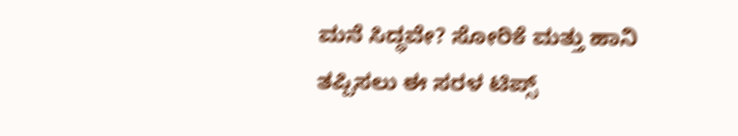ಮನೆ ಸಿದ್ಧವೇ? ಸೋರಿಕೆ ಮತ್ತು ಹಾನಿ ತಪ್ಪಿಸಲು ಈ ಸರಳ ಟಿಪ್ಸ್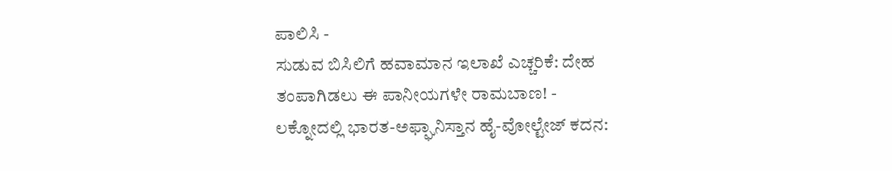ಪಾಲಿಸಿ -
ಸುಡುವ ಬಿಸಿಲಿಗೆ ಹವಾಮಾನ ಇಲಾಖೆ ಎಚ್ಚರಿಕೆ: ದೇಹ ತಂಪಾಗಿಡಲು ಈ ಪಾನೀಯಗಳೇ ರಾಮಬಾಣ! -
ಲಕ್ನೋದಲ್ಲಿ ಭಾರತ-ಅಫ್ಘಾನಿಸ್ತಾನ ಹೈ-ವೋಲ್ಟೇಜ್ ಕದನ: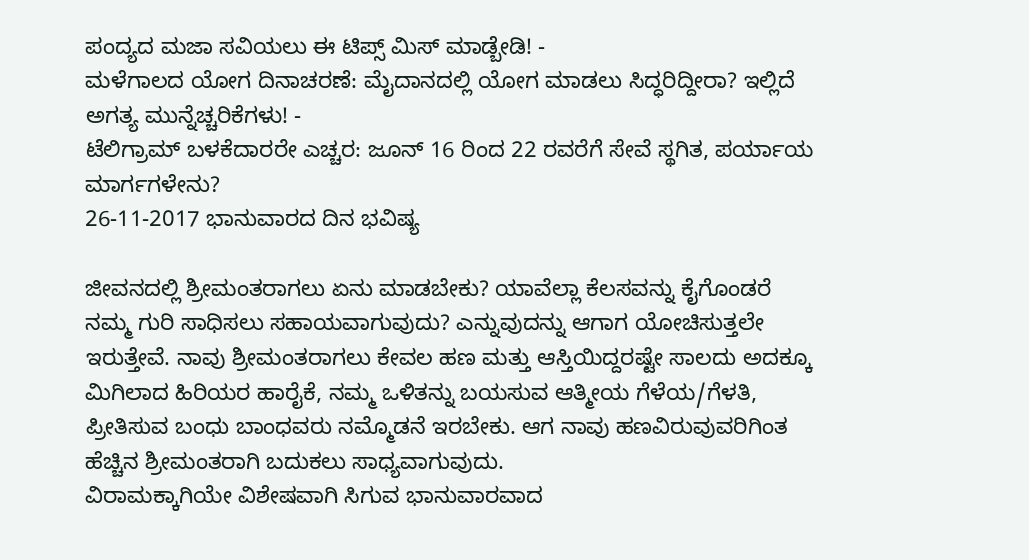ಪಂದ್ಯದ ಮಜಾ ಸವಿಯಲು ಈ ಟಿಪ್ಸ್ ಮಿಸ್ ಮಾಡ್ಬೇಡಿ! -
ಮಳೆಗಾಲದ ಯೋಗ ದಿನಾಚರಣೆ: ಮೈದಾನದಲ್ಲಿ ಯೋಗ ಮಾಡಲು ಸಿದ್ಧರಿದ್ದೀರಾ? ಇಲ್ಲಿದೆ ಅಗತ್ಯ ಮುನ್ನೆಚ್ಚರಿಕೆಗಳು! -
ಟೆಲಿಗ್ರಾಮ್ ಬಳಕೆದಾರರೇ ಎಚ್ಚರ: ಜೂನ್ 16 ರಿಂದ 22 ರವರೆಗೆ ಸೇವೆ ಸ್ಥಗಿತ, ಪರ್ಯಾಯ ಮಾರ್ಗಗಳೇನು?
26-11-2017 ಭಾನುವಾರದ ದಿನ ಭವಿಷ್ಯ

ಜೀವನದಲ್ಲಿ ಶ್ರೀಮಂತರಾಗಲು ಏನು ಮಾಡಬೇಕು? ಯಾವೆಲ್ಲಾ ಕೆಲಸವನ್ನು ಕೈಗೊಂಡರೆ ನಮ್ಮ ಗುರಿ ಸಾಧಿಸಲು ಸಹಾಯವಾಗುವುದು? ಎನ್ನುವುದನ್ನು ಆಗಾಗ ಯೋಚಿಸುತ್ತಲೇ ಇರುತ್ತೇವೆ. ನಾವು ಶ್ರೀಮಂತರಾಗಲು ಕೇವಲ ಹಣ ಮತ್ತು ಆಸ್ತಿಯಿದ್ದರಷ್ಟೇ ಸಾಲದು ಅದಕ್ಕೂ ಮಿಗಿಲಾದ ಹಿರಿಯರ ಹಾರೈಕೆ, ನಮ್ಮ ಒಳಿತನ್ನು ಬಯಸುವ ಆತ್ಮೀಯ ಗೆಳೆಯ/ಗೆಳತಿ, ಪ್ರೀತಿಸುವ ಬಂಧು ಬಾಂಧವರು ನಮ್ಮೊಡನೆ ಇರಬೇಕು. ಆಗ ನಾವು ಹಣವಿರುವುವರಿಗಿಂತ ಹೆಚ್ಚಿನ ಶ್ರೀಮಂತರಾಗಿ ಬದುಕಲು ಸಾಧ್ಯವಾಗುವುದು.
ವಿರಾಮಕ್ಕಾಗಿಯೇ ವಿಶೇಷವಾಗಿ ಸಿಗುವ ಭಾನುವಾರವಾದ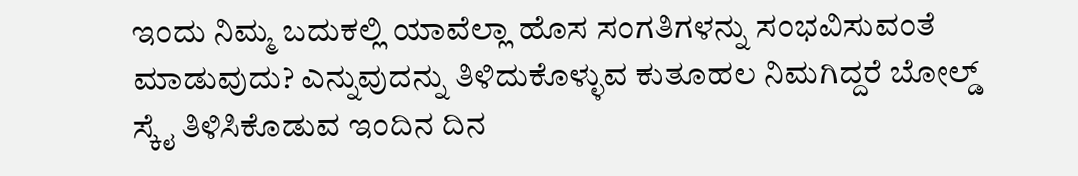ಇಂದು ನಿಮ್ಮ ಬದುಕಲ್ಲಿ ಯಾವೆಲ್ಲಾ ಹೊಸ ಸಂಗತಿಗಳನ್ನು ಸಂಭವಿಸುವಂತೆ ಮಾಡುವುದು? ಎನ್ನುವುದನ್ನು ತಿಳಿದುಕೊಳ್ಳುವ ಕುತೂಹಲ ನಿಮಗಿದ್ದರೆ ಬೋಲ್ಡ್ ಸ್ಕೈ ತಿಳಿಸಿಕೊಡುವ ಇಂದಿನ ದಿನ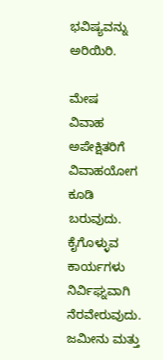ಭವಿಷ್ಯವನ್ನು ಅರಿಯಿರಿ.

ಮೇಷ
ವಿವಾಹ ಅಪೇಕ್ಷಿತರಿಗೆ ವಿವಾಹಯೋಗ ಕೂಡಿ ಬರುವುದು. ಕೈಗೊಳ್ಳುವ ಕಾರ್ಯಗಳು ನಿರ್ವಿಘ್ನವಾಗಿ ನೆರವೇರುವುದು. ಜಮೀನು ಮತ್ತು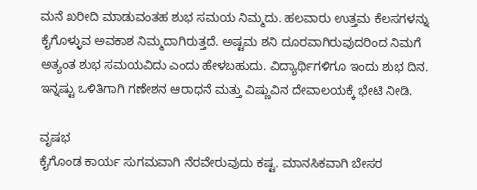ಮನೆ ಖರೀದಿ ಮಾಡುವಂತಹ ಶುಭ ಸಮಯ ನಿಮ್ಮದು. ಹಲವಾರು ಉತ್ತಮ ಕೆಲಸಗಳನ್ನು ಕೈಗೊಳ್ಳುವ ಅವಕಾಶ ನಿಮ್ಮದಾಗಿರುತ್ತದೆ. ಅಷ್ಟಮ ಶನಿ ದೂರವಾಗಿರುವುದರಿಂದ ನಿಮಗೆ ಅತ್ಯಂತ ಶುಭ ಸಮಯವಿದು ಎಂದು ಹೇಳಬಹುದು. ವಿದ್ಯಾರ್ಥಿಗಳಿಗೂ ಇಂದು ಶುಭ ದಿನ. ಇನ್ನಷ್ಟು ಒಳಿತಿಗಾಗಿ ಗಣೇಶನ ಆರಾಧನೆ ಮತ್ತು ವಿಷ್ಣುವಿನ ದೇವಾಲಯಕ್ಕೆ ಭೇಟಿ ನೀಡಿ.

ವೃಷಭ
ಕೈಗೊಂಡ ಕಾರ್ಯ ಸುಗಮವಾಗಿ ನೆರವೇರುವುದು ಕಷ್ಟ. ಮಾನಸಿಕವಾಗಿ ಬೇಸರ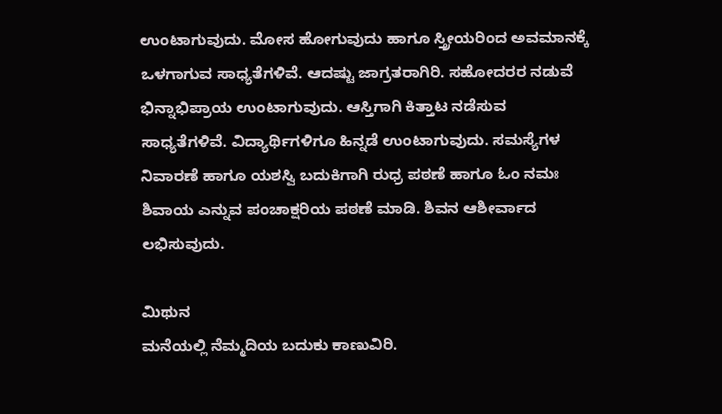ಉಂಟಾಗುವುದು. ಮೋಸ ಹೋಗುವುದು ಹಾಗೂ ಸ್ತ್ರೀಯರಿಂದ ಅವಮಾನಕ್ಕೆ ಒಳಗಾಗುವ ಸಾಧ್ಯತೆಗಳಿವೆ. ಆದಷ್ಟು ಜಾಗ್ರತರಾಗಿರಿ. ಸಹೋದರರ ನಡುವೆ ಭಿನ್ನಾಭಿಪ್ರಾಯ ಉಂಟಾಗುವುದು. ಆಸ್ತಿಗಾಗಿ ಕಿತ್ತಾಟ ನಡೆಸುವ ಸಾಧ್ಯತೆಗಳಿವೆ. ವಿದ್ಯಾರ್ಥಿಗಳಿಗೂ ಹಿನ್ನಡೆ ಉಂಟಾಗುವುದು. ಸಮಸ್ಯೆಗಳ ನಿವಾರಣೆ ಹಾಗೂ ಯಶಸ್ವಿ ಬದುಕಿಗಾಗಿ ರುಧ್ರ ಪಠಣೆ ಹಾಗೂ ಓಂ ನಮಃ ಶಿವಾಯ ಎನ್ನುವ ಪಂಚಾಕ್ಷರಿಯ ಪಠಣೆ ಮಾಡಿ. ಶಿವನ ಆಶೀರ್ವಾದ ಲಭಿಸುವುದು.

ಮಿಥುನ
ಮನೆಯಲ್ಲಿ ನೆಮ್ಮದಿಯ ಬದುಕು ಕಾಣುವಿರಿ.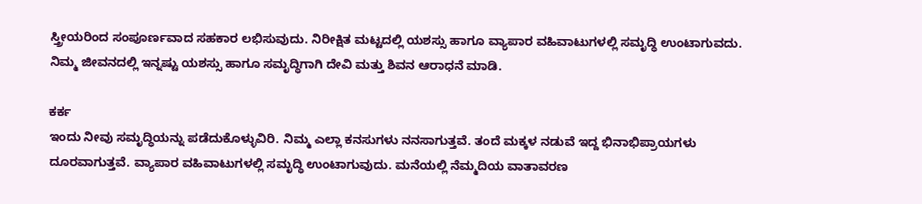ಸ್ತ್ರೀಯರಿಂದ ಸಂಪೂರ್ಣವಾದ ಸಹಕಾರ ಲಭಿಸುವುದು. ನಿರೀಕ್ಷಿತ ಮಟ್ಟದಲ್ಲಿ ಯಶಸ್ಸು ಹಾಗೂ ವ್ಯಾಪಾರ ವಹಿವಾಟುಗಳಲ್ಲಿ ಸಮೃದ್ಧಿ ಉಂಟಾಗುವದು. ನಿಮ್ಮ ಜೀವನದಲ್ಲಿ ಇನ್ನಷ್ಟು ಯಶಸ್ಸು ಹಾಗೂ ಸಮೃದ್ಧಿಗಾಗಿ ದೇವಿ ಮತ್ತು ಶಿವನ ಆರಾಧನೆ ಮಾಡಿ.

ಕರ್ಕ
ಇಂದು ನೀವು ಸಮೃದ್ಧಿಯನ್ನು ಪಡೆದುಕೊಳ್ಳುವಿರಿ. ನಿಮ್ಮ ಎಲ್ಲಾ ಕನಸುಗಳು ನನಸಾಗುತ್ತವೆ. ತಂದೆ ಮಕ್ಕಳ ನಡುವೆ ಇದ್ದ ಭಿನಾಭಿಪ್ರಾಯಗಳು ದೂರವಾಗುತ್ತವೆ. ವ್ಯಾಪಾರ ವಹಿವಾಟುಗಳಲ್ಲಿ ಸಮೃದ್ಧಿ ಉಂಟಾಗುವುದು. ಮನೆಯಲ್ಲಿ ನೆಮ್ಮದಿಯ ವಾತಾವರಣ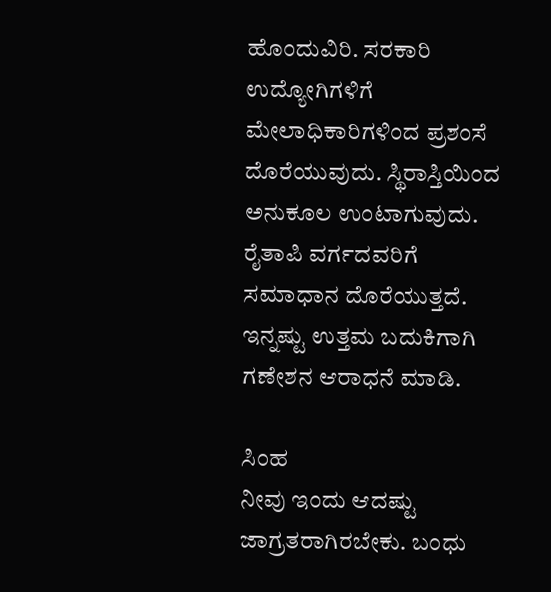ಹೊಂದುವಿರಿ. ಸರಕಾರಿ ಉದ್ಯೋಗಿಗಳಿಗೆ ಮೇಲಾಧಿಕಾರಿಗಳಿಂದ ಪ್ರಶಂಸೆ ದೊರೆಯುವುದು. ಸ್ಥಿರಾಸ್ತಿಯಿಂದ ಅನುಕೂಲ ಉಂಟಾಗುವುದು. ರೈತಾಪಿ ವರ್ಗದವರಿಗೆ ಸಮಾಧಾನ ದೊರೆಯುತ್ತದೆ. ಇನ್ನಷ್ಟು ಉತ್ತಮ ಬದುಕಿಗಾಗಿ ಗಣೇಶನ ಆರಾಧನೆ ಮಾಡಿ.

ಸಿಂಹ
ನೀವು ಇಂದು ಆದಷ್ಟು ಜಾಗ್ರತರಾಗಿರಬೇಕು. ಬಂಧು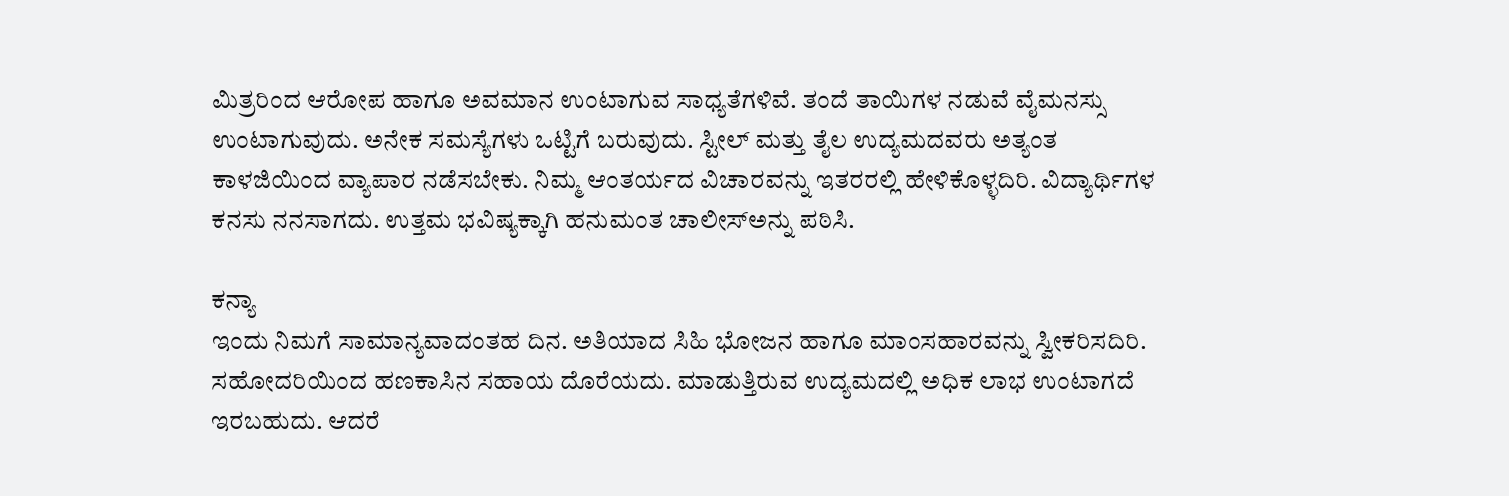ಮಿತ್ರರಿಂದ ಆರೋಪ ಹಾಗೂ ಅವಮಾನ ಉಂಟಾಗುವ ಸಾಧ್ಯತೆಗಳಿವೆ. ತಂದೆ ತಾಯಿಗಳ ನಡುವೆ ವೈಮನಸ್ಸು ಉಂಟಾಗುವುದು. ಅನೇಕ ಸಮಸ್ಯೆಗಳು ಒಟ್ಟಿಗೆ ಬರುವುದು. ಸ್ಟೀಲ್ ಮತ್ತು ತೈಲ ಉದ್ಯಮದವರು ಅತ್ಯಂತ ಕಾಳಜಿಯಿಂದ ವ್ಯಾಪಾರ ನಡೆಸಬೇಕು. ನಿಮ್ಮ ಆಂತರ್ಯದ ವಿಚಾರವನ್ನು ಇತರರಲ್ಲಿ ಹೇಳಿಕೊಳ್ಳದಿರಿ. ವಿದ್ಯಾರ್ಥಿಗಳ ಕನಸು ನನಸಾಗದು. ಉತ್ತಮ ಭವಿಷ್ಯಕ್ಕಾಗಿ ಹನುಮಂತ ಚಾಲೀಸ್ಅನ್ನು ಪಠಿಸಿ.

ಕನ್ಯಾ
ಇಂದು ನಿಮಗೆ ಸಾಮಾನ್ಯವಾದಂತಹ ದಿನ. ಅತಿಯಾದ ಸಿಹಿ ಭೋಜನ ಹಾಗೂ ಮಾಂಸಹಾರವನ್ನು ಸ್ವೀಕರಿಸದಿರಿ. ಸಹೋದರಿಯಿಂದ ಹಣಕಾಸಿನ ಸಹಾಯ ದೊರೆಯದು. ಮಾಡುತ್ತಿರುವ ಉದ್ಯಮದಲ್ಲಿ ಅಧಿಕ ಲಾಭ ಉಂಟಾಗದೆ ಇರಬಹುದು. ಆದರೆ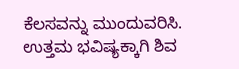ಕೆಲಸವನ್ನು ಮುಂದುವರಿಸಿ. ಉತ್ತಮ ಭವಿಷ್ಯಕ್ಕಾಗಿ ಶಿವ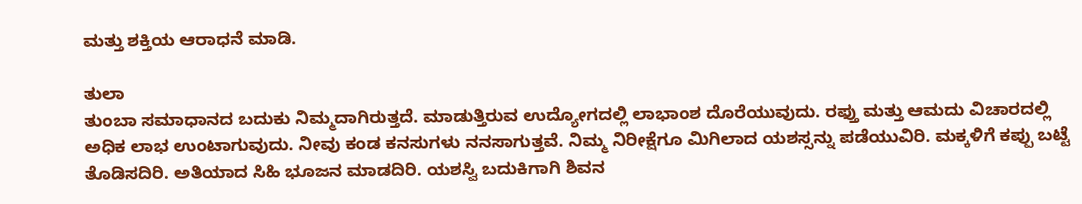ಮತ್ತು ಶಕ್ತಿಯ ಆರಾಧನೆ ಮಾಡಿ.

ತುಲಾ
ತುಂಬಾ ಸಮಾಧಾನದ ಬದುಕು ನಿಮ್ಮದಾಗಿರುತ್ತದೆ. ಮಾಡುತ್ತಿರುವ ಉದ್ಯೋಗದಲ್ಲಿ ಲಾಭಾಂಶ ದೊರೆಯುವುದು. ರಫ್ತು ಮತ್ತು ಆಮದು ವಿಚಾರದಲ್ಲಿ ಅಧಿಕ ಲಾಭ ಉಂಟಾಗುವುದು. ನೀವು ಕಂಡ ಕನಸುಗಳು ನನಸಾಗುತ್ತವೆ. ನಿಮ್ಮ ನಿರೀಕ್ಷೆಗೂ ಮಿಗಿಲಾದ ಯಶಸ್ಸನ್ನು ಪಡೆಯುವಿರಿ. ಮಕ್ಕಳಿಗೆ ಕಪ್ಪು ಬಟ್ಟೆ ತೊಡಿಸದಿರಿ. ಅತಿಯಾದ ಸಿಹಿ ಭೂಜನ ಮಾಡದಿರಿ. ಯಶಸ್ವಿ ಬದುಕಿಗಾಗಿ ಶಿವನ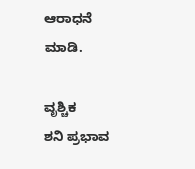ಆರಾಧನೆ ಮಾಡಿ.

ವೃಶ್ಚಿಕ
ಶನಿ ಪ್ರಭಾವ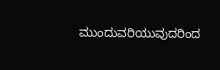ಮುಂದುವರಿಯುವುದರಿಂದ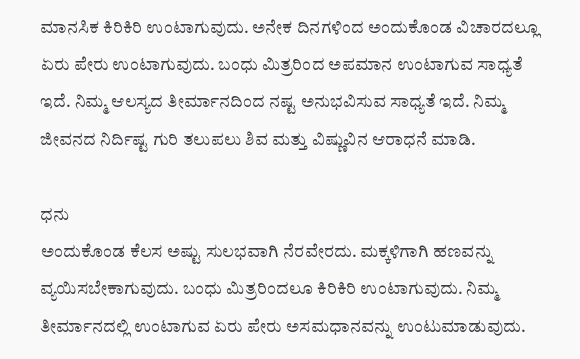ಮಾನಸಿಕ ಕಿರಿಕಿರಿ ಉಂಟಾಗುವುದು. ಅನೇಕ ದಿನಗಳಿಂದ ಅಂದುಕೊಂಡ ವಿಚಾರದಲ್ಲೂ ಏರು ಪೇರು ಉಂಟಾಗುವುದು. ಬಂಧು ಮಿತ್ರರಿಂದ ಅಪಮಾನ ಉಂಟಾಗುವ ಸಾಧ್ಯತೆ ಇದೆ. ನಿಮ್ಮ ಆಲಸ್ಯದ ತೀರ್ಮಾನದಿಂದ ನಷ್ಟ ಅನುಭವಿಸುವ ಸಾಧ್ಯತೆ ಇದೆ. ನಿಮ್ಮ ಜೀವನದ ನಿರ್ದಿಷ್ಟ ಗುರಿ ತಲುಪಲು ಶಿವ ಮತ್ತು ವಿಷ್ಣುವಿನ ಆರಾಧನೆ ಮಾಡಿ.

ಧನು
ಅಂದುಕೊಂಡ ಕೆಲಸ ಅಷ್ಟು ಸುಲಭವಾಗಿ ನೆರವೇರದು. ಮಕ್ಕಳಿಗಾಗಿ ಹಣವನ್ನು ವ್ಯಯಿಸಬೇಕಾಗುವುದು. ಬಂಧು ಮಿತ್ರರಿಂದಲೂ ಕಿರಿಕಿರಿ ಉಂಟಾಗುವುದು. ನಿಮ್ಮ ತೀರ್ಮಾನದಲ್ಲಿ ಉಂಟಾಗುವ ಏರು ಪೇರು ಅಸಮಧಾನವನ್ನು ಉಂಟುಮಾಡುವುದು.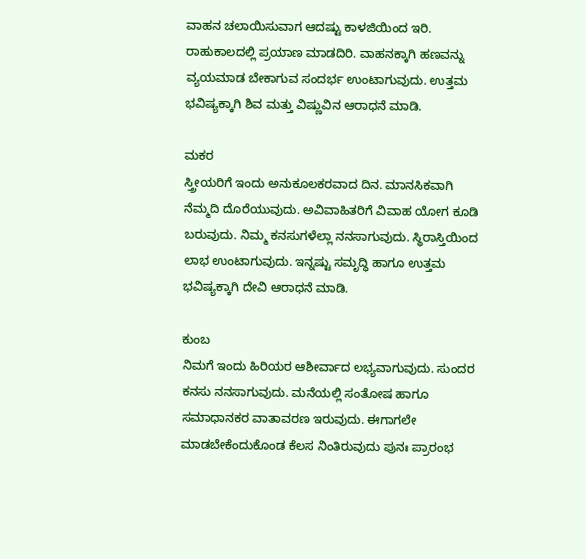ವಾಹನ ಚಲಾಯಿಸುವಾಗ ಆದಷ್ಟು ಕಾಳಜಿಯಿಂದ ಇರಿ. ರಾಹುಕಾಲದಲ್ಲಿ ಪ್ರಯಾಣ ಮಾಡದಿರಿ. ವಾಹನಕ್ಕಾಗಿ ಹಣವನ್ನು ವ್ಯಯಮಾಡ ಬೇಕಾಗುವ ಸಂದರ್ಭ ಉಂಟಾಗುವುದು. ಉತ್ತಮ ಭವಿಷ್ಯಕ್ಕಾಗಿ ಶಿವ ಮತ್ತು ವಿಷ್ಣುವಿನ ಆರಾಧನೆ ಮಾಡಿ.

ಮಕರ
ಸ್ತ್ರೀಯರಿಗೆ ಇಂದು ಅನುಕೂಲಕರವಾದ ದಿನ. ಮಾನಸಿಕವಾಗಿ ನೆಮ್ಮದಿ ದೊರೆಯುವುದು. ಅವಿವಾಹಿತರಿಗೆ ವಿವಾಹ ಯೋಗ ಕೂಡಿ ಬರುವುದು. ನಿಮ್ಮ ಕನಸುಗಳೆಲ್ಲಾ ನನಸಾಗುವುದು. ಸ್ಥಿರಾಸ್ತಿಯಿಂದ ಲಾಭ ಉಂಟಾಗುವುದು. ಇನ್ನಷ್ಟು ಸಮೃದ್ಧಿ ಹಾಗೂ ಉತ್ತಮ ಭವಿಷ್ಯಕ್ಕಾಗಿ ದೇವಿ ಆರಾಧನೆ ಮಾಡಿ.

ಕುಂಬ
ನಿಮಗೆ ಇಂದು ಹಿರಿಯರ ಆಶೀರ್ವಾದ ಲಭ್ಯವಾಗುವುದು. ಸುಂದರ ಕನಸು ನನಸಾಗುವುದು. ಮನೆಯಲ್ಲಿ ಸಂತೋಷ ಹಾಗೂ ಸಮಾಧಾನಕರ ವಾತಾವರಣ ಇರುವುದು. ಈಗಾಗಲೇ ಮಾಡಬೇಕೆಂದುಕೊಂಡ ಕೆಲಸ ನಿಂತಿರುವುದು ಪುನಃ ಪ್ರಾರಂಭ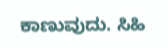ಕಾಣುವುದು. ಸಿಹಿ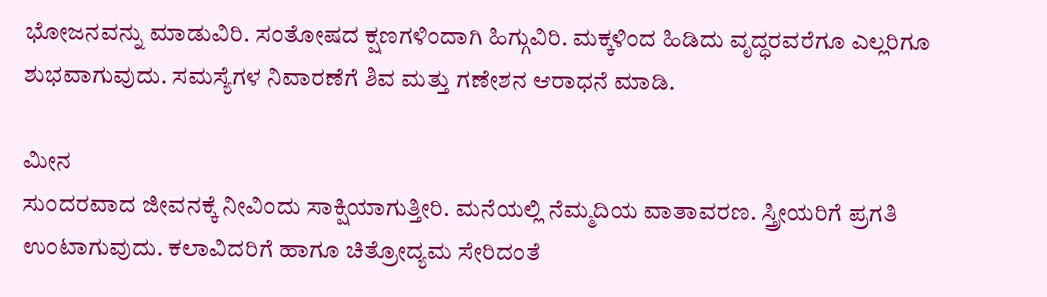ಭೋಜನವನ್ನು ಮಾಡುವಿರಿ. ಸಂತೋಷದ ಕ್ಷಣಗಳಿಂದಾಗಿ ಹಿಗ್ಗುವಿರಿ. ಮಕ್ಕಳಿಂದ ಹಿಡಿದು ವೃದ್ಧರವರೆಗೂ ಎಲ್ಲರಿಗೂ ಶುಭವಾಗುವುದು. ಸಮಸ್ಯೆಗಳ ನಿವಾರಣೆಗೆ ಶಿವ ಮತ್ತು ಗಣೇಶನ ಆರಾಧನೆ ಮಾಡಿ.

ಮೀನ
ಸುಂದರವಾದ ಜೀವನಕ್ಕೆ ನೀವಿಂದು ಸಾಕ್ಷಿಯಾಗುತ್ತೀರಿ. ಮನೆಯಲ್ಲಿ ನೆಮ್ಮದಿಯ ವಾತಾವರಣ. ಸ್ತ್ರೀಯರಿಗೆ ಪ್ರಗತಿ ಉಂಟಾಗುವುದು. ಕಲಾವಿದರಿಗೆ ಹಾಗೂ ಚಿತ್ರೋದ್ಯಮ ಸೇರಿದಂತೆ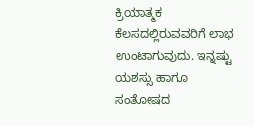ಕ್ರಿಯಾತ್ಮಕ ಕೆಲಸದಲ್ಲಿರುವವರಿಗೆ ಲಾಭ ಉಂಟಾಗುವುದು. ಇನ್ನಷ್ಟು ಯಶಸ್ಸು ಹಾಗೂ ಸಂತೋಷದ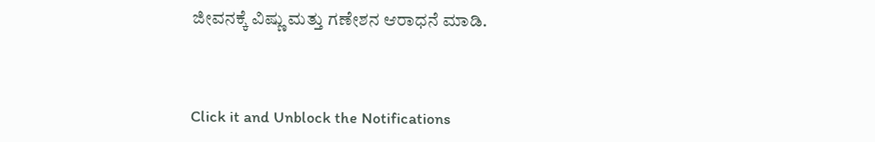ಜೀವನಕ್ಕೆ ವಿಷ್ಣು ಮತ್ತು ಗಣೇಶನ ಆರಾಧನೆ ಮಾಡಿ.



Click it and Unblock the Notifications